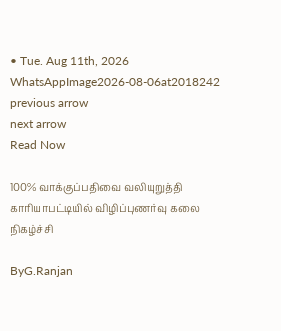• Tue. Aug 11th, 2026
WhatsAppImage2026-08-06at2018242
previous arrow
next arrow
Read Now

100% வாக்குப்பதிவை வலியுறுத்தி காரியாபட்டியில் விழிப்புணர்வு கலை நிகழ்ச்சி

ByG.Ranjan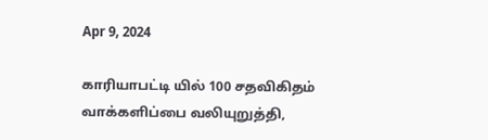Apr 9, 2024

காரியாபட்டி யில் 100 சதவிகிதம் வாக்களிப்பை வலியுறுத்தி,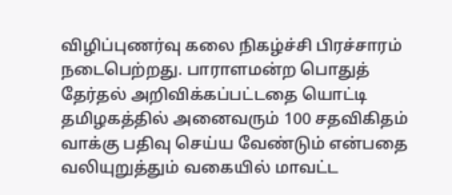விழிப்புணர்வு கலை நிகழ்ச்சி பிரச்சாரம் நடைபெற்றது. பாராளமன்ற பொதுத் தேர்தல் அறிவிக்கப்பட்டதை யொட்டி தமிழகத்தில் அனைவரும் 100 சதவிகிதம் வாக்கு பதிவு செய்ய வேண்டும் என்பதை வலியுறுத்தும் வகையில் மாவட்ட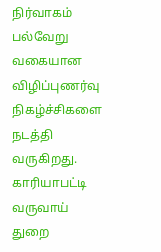நிர்வாகம் பல்வேறு வகையான விழிப்புணர்வு நிகழ்ச்சிகளை நடத்தி வருகிறது. காரியாபட்டி வருவாய் துறை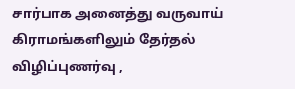சார்பாக அனைத்து வருவாய் கிராமங்களிலும் தேர்தல் விழிப்புணர்வு ,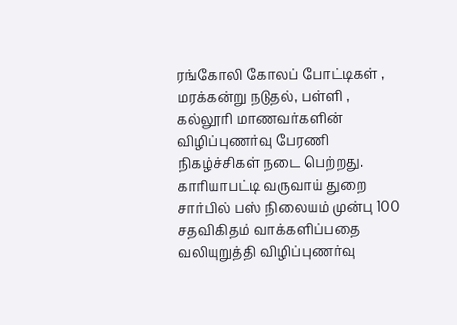ரங்கோலி கோலப் போட்டிகள் , மரக்கன்று நடுதல், பள்ளி , கல்லூரி மாணவர்களின் விழிப்புணர்வு பேரணி நிகழ்ச்சிகள் நடை பெற்றது. காரியாபட்டி வருவாய் துறை சார்பில் பஸ் நிலையம் முன்பு 100 சதவிகிதம் வாக்களிப்பதை வலியுறுத்தி விழிப்புணர்வு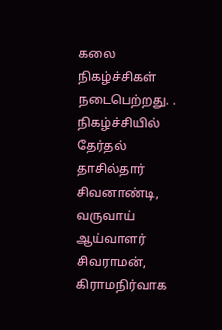கலை நிகழ்ச்சிகள் நடைபெற்றது. . நிகழ்ச்சியில் தேர்தல் தாசில்தார் சிவனாண்டி, வருவாய் ஆய்வாளர் சிவராமன், கிராமநிர்வாக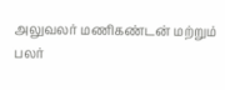அலுவலர் மணிகண்டன் மற்றும் பலர்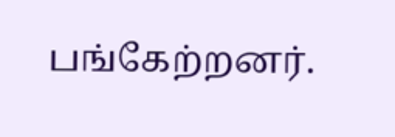பங்கேற்றனர்.